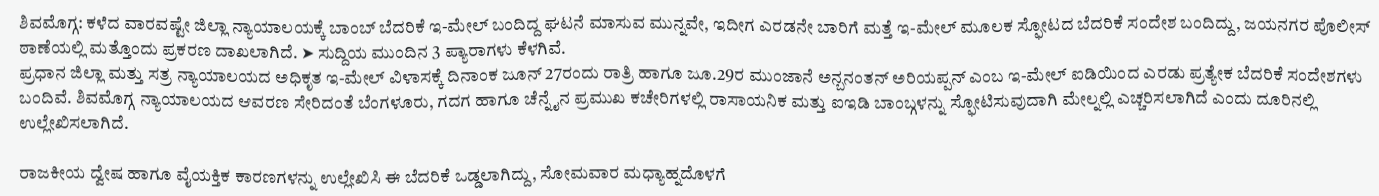ಶಿವಮೊಗ್ಗ: ಕಳೆದ ವಾರವಷ್ಟೇ ಜಿಲ್ಲಾ ನ್ಯಾಯಾಲಯಕ್ಕೆ ಬಾಂಬ್ ಬೆದರಿಕೆ ಇ-ಮೇಲ್ ಬಂದಿದ್ದ ಘಟನೆ ಮಾಸುವ ಮುನ್ನವೇ, ಇದೀಗ ಎರಡನೇ ಬಾರಿಗೆ ಮತ್ತೆ ಇ-ಮೇಲ್ ಮೂಲಕ ಸ್ಫೋಟದ ಬೆದರಿಕೆ ಸಂದೇಶ ಬಂದಿದ್ದು, ಜಯನಗರ ಪೊಲೀಸ್ ಠಾಣೆಯಲ್ಲಿ ಮತ್ತೊಂದು ಪ್ರಕರಣ ದಾಖಲಾಗಿದೆ. ➤ ಸುದ್ದಿಯ ಮುಂದಿನ 3 ಪ್ಯಾರಾಗಳು ಕೆಳಗಿವೆ.
ಪ್ರಧಾನ ಜಿಲ್ಲಾ ಮತ್ತು ಸತ್ರ ನ್ಯಾಯಾಲಯದ ಅಧಿಕೃತ ಇ-ಮೇಲ್ ವಿಳಾಸಕ್ಕೆ ದಿನಾಂಕ ಜೂನ್ 27ರಂದು ರಾತ್ರಿ ಹಾಗೂ ಜೂ.29ರ ಮುಂಜಾನೆ ಅನ್ಬನಂತನ್ ಅರಿಯಪ್ಪನ್ ಎಂಬ ಇ-ಮೇಲ್ ಐಡಿಯಿಂದ ಎರಡು ಪ್ರತ್ಯೇಕ ಬೆದರಿಕೆ ಸಂದೇಶಗಳು ಬಂದಿವೆ. ಶಿವಮೊಗ್ಗ ನ್ಯಾಯಾಲಯದ ಆವರಣ ಸೇರಿದಂತೆ ಬೆಂಗಳೂರು, ಗದಗ ಹಾಗೂ ಚೆನ್ನೈನ ಪ್ರಮುಖ ಕಚೇರಿಗಳಲ್ಲಿ ರಾಸಾಯನಿಕ ಮತ್ತು ಐಇಡಿ ಬಾಂಬ್ಗಳನ್ನು ಸ್ಫೋಟಿಸುವುದಾಗಿ ಮೇಲ್ನಲ್ಲಿ ಎಚ್ಚರಿಸಲಾಗಿದೆ ಎಂದು ದೂರಿನಲ್ಲಿ ಉಲ್ಲೇಖಿಸಲಾಗಿದೆ.

ರಾಜಕೀಯ ದ್ವೇಷ ಹಾಗೂ ವೈಯಕ್ತಿಕ ಕಾರಣಗಳನ್ನು ಉಲ್ಲೇಖಿಸಿ ಈ ಬೆದರಿಕೆ ಒಡ್ಡಲಾಗಿದ್ದು, ಸೋಮವಾರ ಮಧ್ಯಾಹ್ನದೊಳಗೆ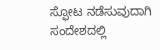ಸ್ಫೋಟ ನಡೆಸುವುದಾಗಿ ಸಂದೇಶದಲ್ಲಿ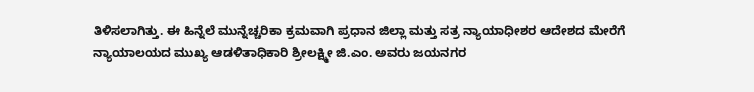ತಿಳಿಸಲಾಗಿತ್ತು. ಈ ಹಿನ್ನೆಲೆ ಮುನ್ನೆಚ್ಚರಿಕಾ ಕ್ರಮವಾಗಿ ಪ್ರಧಾನ ಜಿಲ್ಲಾ ಮತ್ತು ಸತ್ರ ನ್ಯಾಯಾಧೀಶರ ಆದೇಶದ ಮೇರೆಗೆ ನ್ಯಾಯಾಲಯದ ಮುಖ್ಯ ಆಡಳಿತಾಧಿಕಾರಿ ಶ್ರೀಲಕ್ಷ್ಮೀ ಜಿ.ಎಂ. ಅವರು ಜಯನಗರ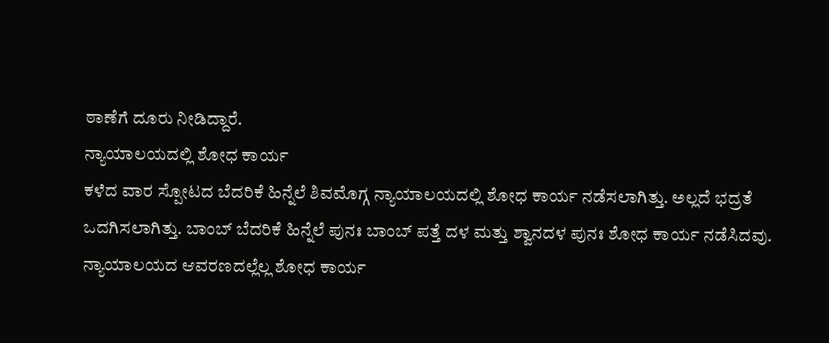ಠಾಣೆಗೆ ದೂರು ನೀಡಿದ್ದಾರೆ.
ನ್ಯಾಯಾಲಯದಲ್ಲಿ ಶೋಧ ಕಾರ್ಯ
ಕಳೆದ ವಾರ ಸ್ಪೋಟದ ಬೆದರಿಕೆ ಹಿನ್ನೆಲೆ ಶಿವಮೊಗ್ಗ ನ್ಯಾಯಾಲಯದಲ್ಲಿ ಶೋಧ ಕಾರ್ಯ ನಡೆಸಲಾಗಿತ್ತು. ಅಲ್ಲದೆ ಭದ್ರತೆ ಒದಗಿಸಲಾಗಿತ್ತು. ಬಾಂಬ್ ಬೆದರಿಕೆ ಹಿನ್ನೆಲೆ ಪುನಃ ಬಾಂಬ್ ಪತ್ತೆ ದಳ ಮತ್ತು ಶ್ವಾನದಳ ಪುನಃ ಶೋಧ ಕಾರ್ಯ ನಡೆಸಿದವು. ನ್ಯಾಯಾಲಯದ ಆವರಣದಲ್ಲೆಲ್ಲ ಶೋಧ ಕಾರ್ಯ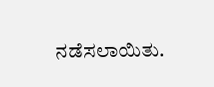ನಡೆಸಲಾಯಿತು.